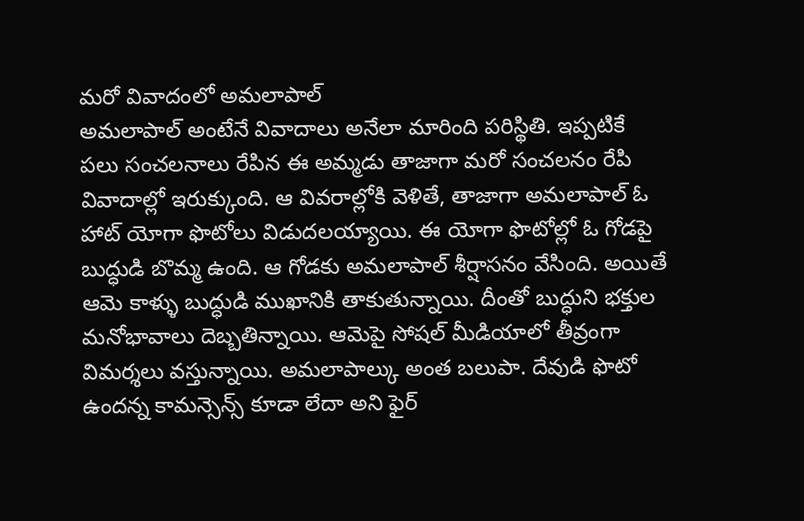మరో వివాదంలో అమలాపాల్
అమలాపాల్ అంటేనే వివాదాలు అనేలా మారింది పరిస్థితి. ఇప్పటికే పలు సంచలనాలు రేపిన ఈ అమ్మడు తాజాగా మరో సంచలనం రేపి వివాదాల్లో ఇరుక్కుంది. ఆ వివరాల్లోకి వెళితే, తాజాగా అమలాపాల్ ఓ హాట్ యోగా ఫొటోలు విడుదలయ్యాయి. ఈ యోగా ఫొటోల్లో ఓ గోడపై బుద్ధుడి బొమ్మ ఉంది. ఆ గోడకు అమలాపాల్ శీర్షాసనం వేసింది. అయితే ఆమె కాళ్ళు బుద్ధుడి ముఖానికి తాకుతున్నాయి. దీంతో బుద్ధుని భక్తుల మనోభావాలు దెబ్బతిన్నాయి. ఆమెపై సోషల్ మీడియాలో తీవ్రంగా విమర్శలు వస్తున్నాయి. అమలాపాల్కు అంత బలుపా. దేవుడి ఫొటో ఉందన్న కామన్సెన్స్ కూడా లేదా అని ఫైర్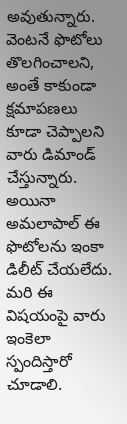అవుతున్నారు. వెంటనే ఫొటోలు తొలగించాలని, అంతే కాకుండా క్షమాపణలు కూడా చెప్పాలని వారు డిమాండ్ చేస్తున్నారు. అయినా అమలాపాల్ ఈ ఫొటోలను ఇంకా డిలీట్ చేయలేదు. మరి ఈ విషయంపై వారు ఇంకెలా స్పందిస్తారో చూడాలి.